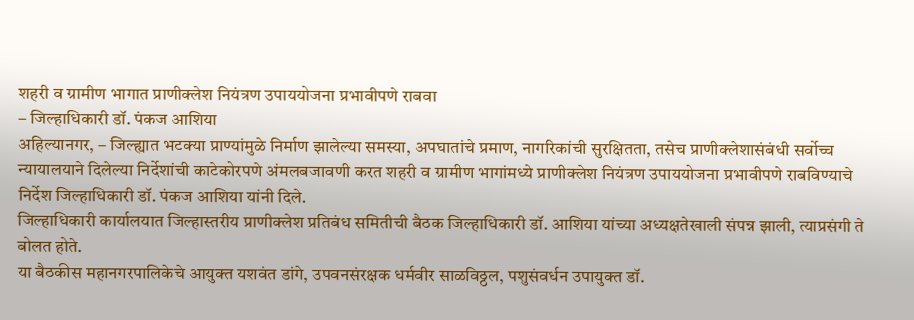शहरी व ग्रामीण भागात प्राणीक्लेश नियंत्रण उपाययोजना प्रभावीपणे राबवा
– जिल्हाधिकारी डॉ. पंकज आशिया
अहिल्यानगर, – जिल्ह्यात भटक्या प्राण्यांमुळे निर्माण झालेल्या समस्या, अपघातांचे प्रमाण, नागरिकांची सुरक्षितता, तसेच प्राणीक्लेशासंबंधी सर्वोच्च न्यायालयाने दिलेल्या निर्देशांची काटेकोरपणे अंमलबजावणी करत शहरी व ग्रामीण भागांमध्ये प्राणीक्लेश नियंत्रण उपाययोजना प्रभावीपणे राबविण्याचे निर्देश जिल्हाधिकारी डॉ. पंकज आशिया यांनी दिले.
जिल्हाधिकारी कार्यालयात जिल्हास्तरीय प्राणीक्लेश प्रतिबंध समितीची बैठक जिल्हाधिकारी डॉ. आशिया यांच्या अध्यक्षतेखाली संपन्न झाली, त्याप्रसंगी ते बोलत होते.
या बैठकीस महानगरपालिकेचे आयुक्त यशवंत डांगे, उपवनसंरक्षक धर्मवीर साळविठ्ठल, पशुसंवर्धन उपायुक्त डॉ.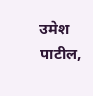उमेश पाटील,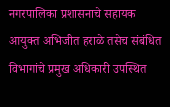नगरपालिका प्रशासनाचे सहायक आयुक्त अभिजीत हराळे तसेच संबंधित विभागांचे प्रमुख अधिकारी उपस्थित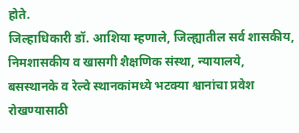होते.
जिल्हाधिकारी डॉ. आशिया म्हणाले, जिल्ह्यातील सर्व शासकीय, निमशासकीय व खासगी शैक्षणिक संस्था, न्यायालये, बसस्थानके व रेल्वे स्थानकांमध्ये भटक्या श्वानांचा प्रवेश रोखण्यासाठी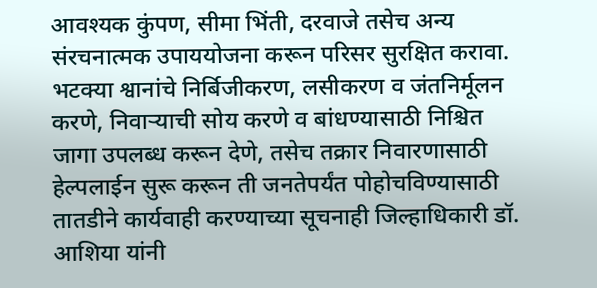आवश्यक कुंपण, सीमा भिंती, दरवाजे तसेच अन्य संरचनात्मक उपाययोजना करून परिसर सुरक्षित करावा. भटक्या श्वानांचे निर्बिजीकरण, लसीकरण व जंतनिर्मूलन करणे, निवाऱ्याची सोय करणे व बांधण्यासाठी निश्चित जागा उपलब्ध करून देणे, तसेच तक्रार निवारणासाठी हेल्पलाईन सुरू करून ती जनतेपर्यंत पोहोचविण्यासाठी तातडीने कार्यवाही करण्याच्या सूचनाही जिल्हाधिकारी डॉ. आशिया यांनी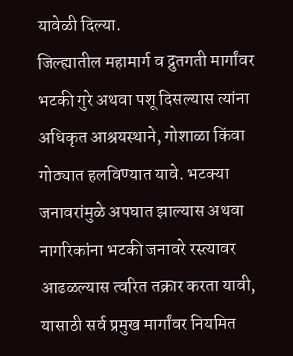यावेळी दिल्या.
जिल्ह्यातील महामार्ग व द्रुतगती मार्गांवर भटकी गुरे अथवा पशू दिसल्यास त्यांना अधिकृत आश्रयस्थाने, गोशाळा किंवा गोठ्यात हलविण्यात यावे. भटक्या जनावरांमुळे अपघात झाल्यास अथवा नागरिकांना भटकी जनावरे रस्त्यावर आढळल्यास त्वरित तक्रार करता यावी, यासाठी सर्व प्रमुख मार्गांवर नियमित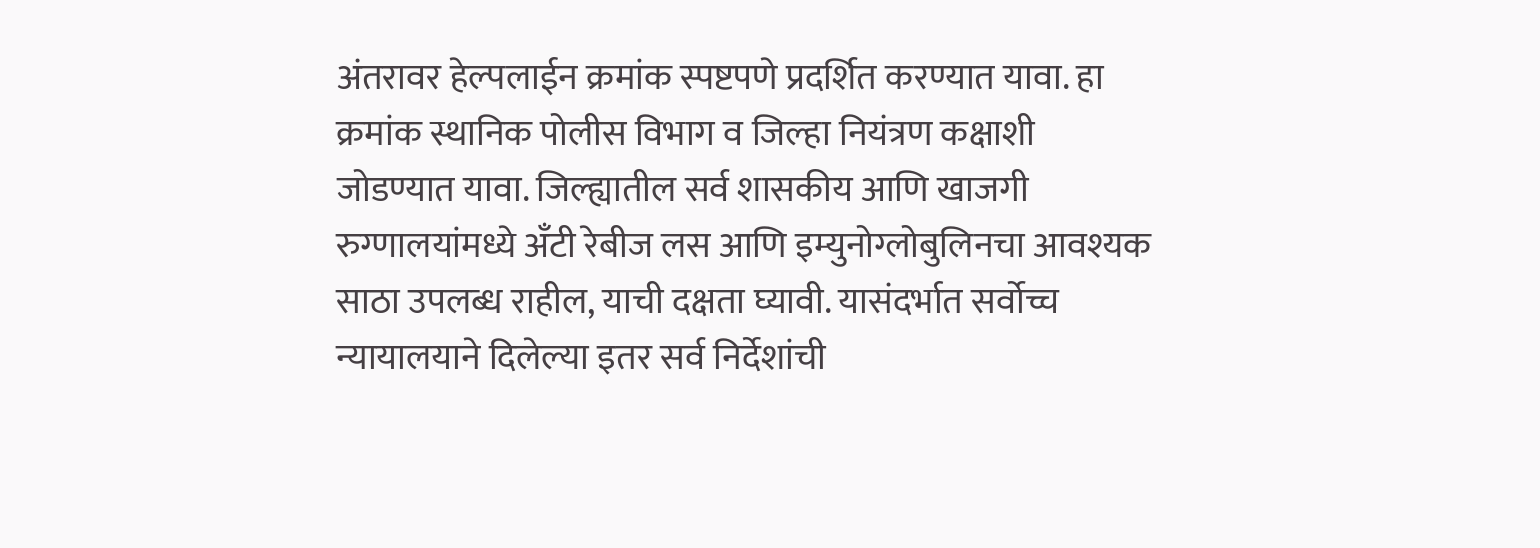अंतरावर हेल्पलाईन क्रमांक स्पष्टपणे प्रदर्शित करण्यात यावा. हा क्रमांक स्थानिक पोलीस विभाग व जिल्हा नियंत्रण कक्षाशी जोडण्यात यावा. जिल्ह्यातील सर्व शासकीय आणि खाजगी रुग्णालयांमध्ये अँटी रेबीज लस आणि इम्युनोग्लोबुलिनचा आवश्यक साठा उपलब्ध राहील, याची दक्षता घ्यावी. यासंदर्भात सर्वोच्च न्यायालयाने दिलेल्या इतर सर्व निर्देशांची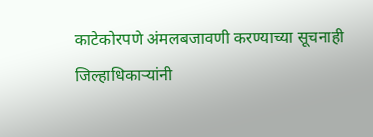काटेकोरपणे अंमलबजावणी करण्याच्या सूचनाही जिल्हाधिकाऱ्यांनी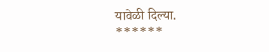यावेळी दिल्या.
******